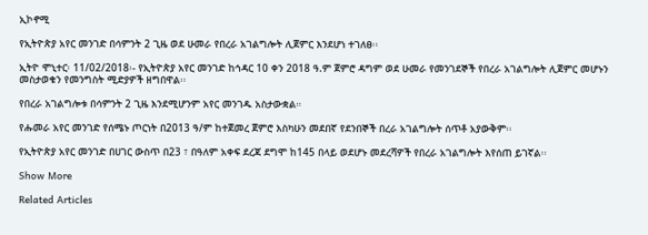ኢኮኖሚ

የኢትዮጵያ አየር መንገድ በሳምንት 2 ጊዜ ወደ ሁመራ የበረራ አገልግሎት ሊጀምር እንደሆነ ተገለፀ፡፡

ኢትዮ ሞኒተር፡ 11/02/2018፡- የኢትዮጵያ አየር መንገድ ከኅዳር 10 ቀን 2018 ዓ.ም ጀምሮ ዳግም ወደ ሁመራ የመንገደኞች የበረራ አገልግሎት ሊጀምር መሆኑን መስታወቁን የመንግስት ሚድያዎች ዘግበዋል፡፡

የበረራ አገልግሎቱ በሳምንት 2 ጊዜ እንደሚሆንም አየር መንገዱ አስታውቋል።

የሑመራ አየር መንገድ የሰሜኑ ጦርነት በ2013 ዓ/ም ከተጀመረ ጀምሮ እስካሁን መደበኛ የደንበኞች በረራ አገልግሎት ሰጥቶ አያውቅም፡፡

የኢትዮጵያ አየር መንገድ በሀገር ውስጥ በ23 ፣ በዓለም አቀፍ ደረጃ ደግሞ ከ145 በላይ ወደሆኑ መደረሻዎች የበረራ አገልግሎት እየሰጠ ይገኛል፡፡

Show More

Related Articles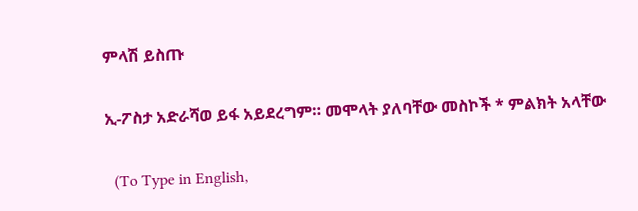ምላሽ ይስጡ

ኢ-ፖስታ አድራሻወ ይፋ አይደረግም። መሞላት ያለባቸው መስኮች * ምልክት አላቸው

  (To Type in English,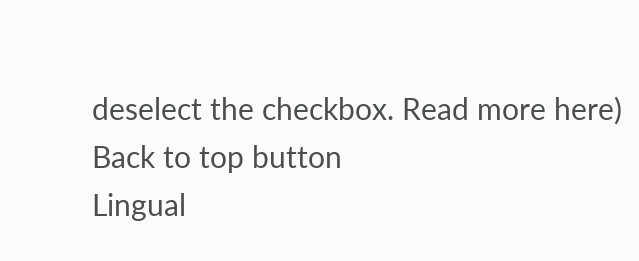deselect the checkbox. Read more here)
Back to top button
Lingual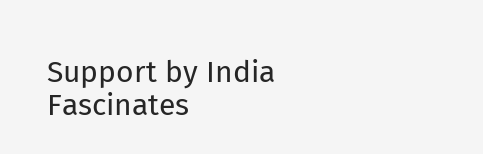Support by India Fascinates